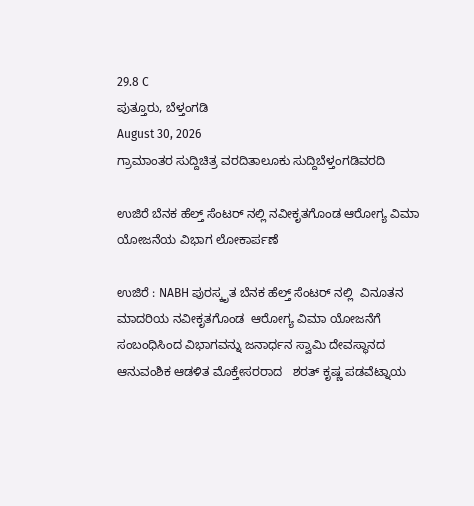29.8 C
ಪುತ್ತೂರು, ಬೆಳ್ತಂಗಡಿ
August 30, 2026
ಗ್ರಾಮಾಂತರ ಸುದ್ದಿಚಿತ್ರ ವರದಿತಾಲೂಕು ಸುದ್ದಿಬೆಳ್ತಂಗಡಿವರದಿ

ಉಜಿರೆ ಬೆನಕ ಹೆಲ್ತ್ ಸೆಂಟರ್ ನಲ್ಲಿ ನವೀಕೃತಗೊಂಡ ಆರೋಗ್ಯ ವಿಮಾ ಯೋಜನೆಯ ವಿಭಾಗ ಲೋಕಾರ್ಪಣೆ

ಉಜಿರೆ : NABH ಪುರಸ್ಕೃತ ಬೆನಕ ಹೆಲ್ತ್ ಸೆಂಟರ್ ನಲ್ಲಿ  ವಿನೂತನ ಮಾದರಿಯ ನವೀಕೃತಗೊಂಡ  ಆರೋಗ್ಯ ವಿಮಾ ಯೋಜನೆಗೆ ಸಂಬಂಧಿಸಿಂದ ವಿಭಾಗವನ್ನು ಜನಾರ್ಧನ ಸ್ವಾಮಿ ದೇವಸ್ಥಾನದ ಆನುವಂಶಿಕ ಆಡಳಿತ ಮೊಕ್ತೇಸರರಾದ   ಶರತ್ ಕೃಷ್ಣ ಪಡವೆಟ್ನಾಯ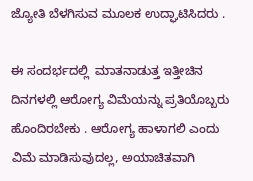ಜ್ಯೋತಿ ಬೆಳಗಿಸುವ ಮೂಲಕ ಉದ್ಘಾಟಿಸಿದರು .

ಈ ಸಂದರ್ಭದಲ್ಲಿ  ಮಾತನಾಡುತ್ತ ಇತ್ತೀಚಿನ ದಿನಗಳಲ್ಲಿ ಆರೋಗ್ಯ ವಿಮೆಯನ್ನು ಪ್ರತಿಯೊಬ್ಬರು ಹೊಂದಿರಬೇಕು . ಆರೋಗ್ಯ ಹಾಳಾಗಲಿ ಎಂದು ವಿಮೆ ಮಾಡಿಸುವುದಲ್ಲ, ಅಯಾಚಿತವಾಗಿ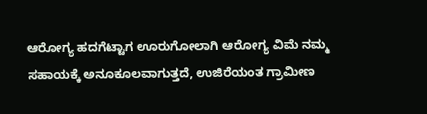ಆರೋಗ್ಯ ಹದಗೆಟ್ಟಾಗ ಊರುಗೋಲಾಗಿ ಆರೋಗ್ಯ ವಿಮೆ ನಮ್ಮ ಸಹಾಯಕ್ಕೆ ಅನೂಕೂಲವಾಗುತ್ತದೆ, ಉಜಿರೆಯಂತ ಗ್ರಾಮೀಣ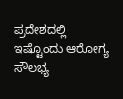ಪ್ರದೇಶದಲ್ಲಿ ಇಷ್ಟೊಂದು ಆರೋಗ್ಯ ಸೌಲಭ್ಯ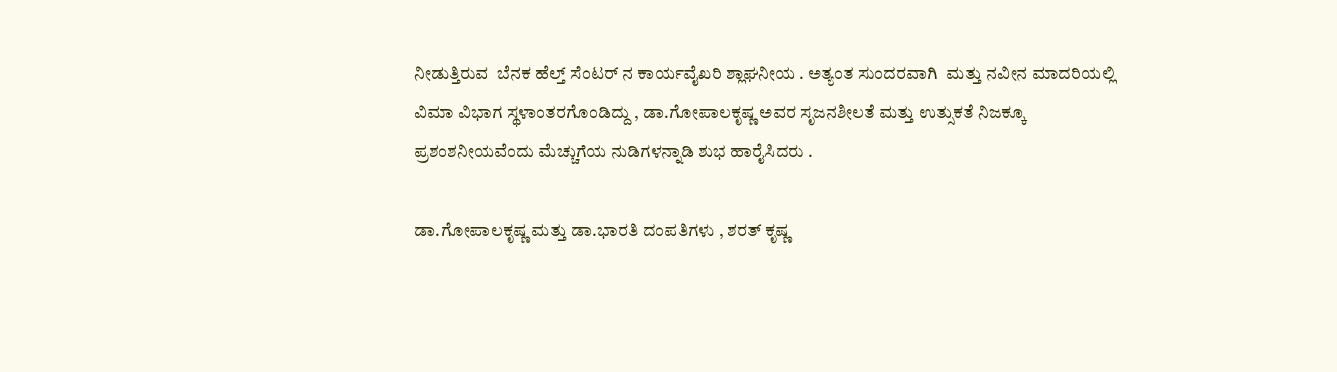ನೀಡುತ್ತಿರುವ  ಬೆನಕ ಹೆಲ್ತ್ ಸೆಂಟರ್ ನ ಕಾರ್ಯವೈಖರಿ ಶ್ಲಾಘನೀಯ . ಅತ್ಯಂತ ಸುಂದರವಾಗಿ  ಮತ್ತು ನವೀನ ಮಾದರಿಯಲ್ಲಿ ವಿಮಾ ವಿಭಾಗ ಸ್ಥಳಾಂತರಗೊಂಡಿದ್ದು , ಡಾ.ಗೋಪಾಲಕೃಷ್ಣ ಅವರ ಸೃಜನಶೀಲತೆ ಮತ್ತು ಉತ್ಸುಕತೆ ನಿಜಕ್ಕೂ ಪ್ರಶಂಶನೀಯವೆಂದು ಮೆಚ್ಚುಗೆಯ ನುಡಿಗಳನ್ನಾಡಿ ಶುಭ ಹಾರೈಸಿದರು .

ಡಾ.ಗೋಪಾಲಕೃಷ್ಣ ಮತ್ತು ಡಾ.ಭಾರತಿ ದಂಪತಿಗಳು , ಶರತ್ ಕೃಷ್ಣ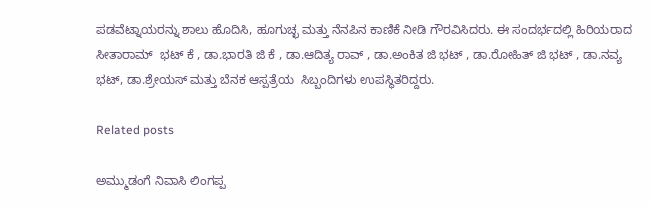ಪಡವೆಟ್ನಾಯರನ್ನು ಶಾಲು ಹೊದಿಸಿ, ಹೂಗುಚ್ಛ ಮತ್ತು ನೆನಪಿನ ಕಾಣಿಕೆ ನೀಡಿ ಗೌರವಿಸಿದರು. ಈ ಸಂದರ್ಭದಲ್ಲಿ ಹಿರಿಯರಾದ ಸೀತಾರಾಮ್  ಭಟ್ ಕೆ , ಡಾ.ಭಾರತಿ ಜಿ ಕೆ , ಡಾ.ಆದಿತ್ಯ ರಾವ್ , ಡಾ.ಅಂಕಿತ ಜಿ ಭಟ್ , ಡಾ.ರೋಹಿತ್ ಜಿ ಭಟ್ , ಡಾ.ನವ್ಯ ಭಟ್, ಡಾ.ಶ್ರೇಯಸ್ ಮತ್ತು ಬೆನಕ ಆಸ್ಪತ್ರೆಯ  ಸಿಬ್ಬಂದಿಗಳು ಉಪಸ್ಥಿತರಿದ್ದರು.

Related posts

ಅಮ್ಮುಡಂಗೆ ನಿವಾಸಿ ಲಿಂಗಪ್ಪ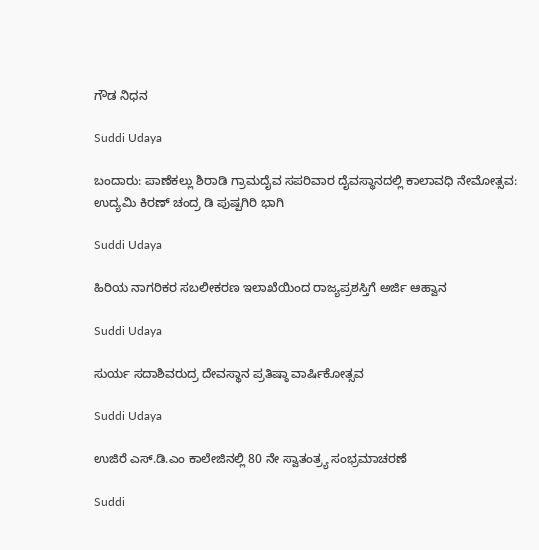ಗೌಡ ನಿಧನ

Suddi Udaya

ಬಂದಾರು: ಪಾಣೆಕಲ್ಲು ಶಿರಾಡಿ ಗ್ರಾಮದೈವ ಸಪರಿವಾರ ದೈವಸ್ಥಾನದಲ್ಲಿ ಕಾಲಾವಧಿ ನೇಮೋತ್ಸವ: ಉದ್ಯಮಿ ಕಿರಣ್ ಚಂದ್ರ ಡಿ ಪುಷ್ಪಗಿರಿ ಭಾಗಿ

Suddi Udaya

ಹಿರಿಯ ನಾಗರಿಕರ ಸಬಲೀಕರಣ ಇಲಾಖೆಯಿಂದ ರಾಜ್ಯಪ್ರಶಸ್ತಿಗೆ ಅರ್ಜಿ ಆಹ್ವಾನ

Suddi Udaya

ಸುರ್ಯ ಸದಾಶಿವರುದ್ರ ದೇವಸ್ಥಾನ ಪ್ರತಿಷ್ಠಾ ವಾರ್ಷಿಕೋತ್ಸವ

Suddi Udaya

ಉಜಿರೆ ಎಸ್.ಡಿ.ಎಂ ಕಾಲೇಜಿನಲ್ಲಿ 80 ನೇ ಸ್ವಾತಂತ್ರ್ಯ ಸಂಭ್ರಮಾಚರಣೆ

Suddi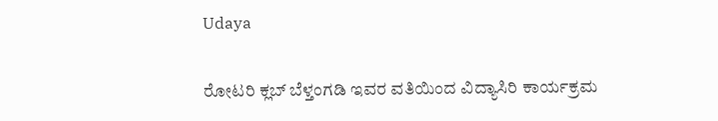Udaya

ರೋಟರಿ ಕ್ಲಬ್ ಬೆಳ್ತಂಗಡಿ ಇವರ ವತಿಯಿಂದ ವಿದ್ಯಾಸಿರಿ ಕಾರ್ಯಕ್ರಮ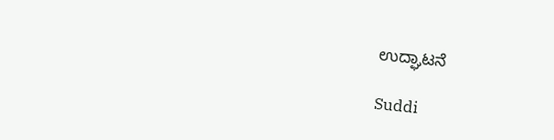ಉದ್ಘಾಟನೆ

Suddi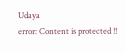Udaya
error: Content is protected !!